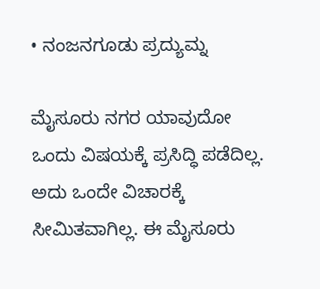• ನಂಜನಗೂಡು ಪ್ರದ್ಯುಮ್ನ

ಮೈಸೂರು ನಗರ ಯಾವುದೋ ಒಂದು ವಿಷಯಕ್ಕೆ ಪ್ರಸಿದ್ಧಿ ಪಡೆದಿಲ್ಲ. ಅದು ಒಂದೇ ವಿಚಾರಕ್ಕೆ ಸೀಮಿತವಾಗಿಲ್ಲ. ಈ ಮೈಸೂರು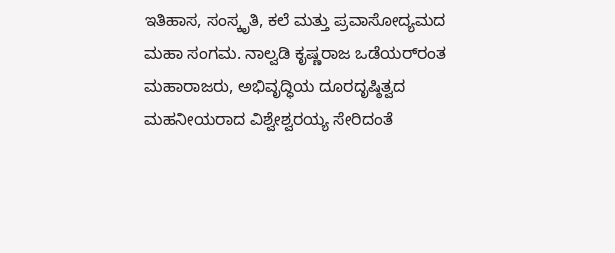ಇತಿಹಾಸ, ಸಂಸ್ಕೃತಿ, ಕಲೆ ಮತ್ತು ಪ್ರವಾಸೋದ್ಯಮದ ಮಹಾ ಸಂಗಮ. ನಾಲ್ವಡಿ ಕೃಷ್ಣರಾಜ ಒಡೆಯರ್‌ರಂತ ಮಹಾರಾಜರು, ಅಭಿವೃದ್ಧಿಯ ದೂರದೃಷ್ಠಿತ್ವದ ಮಹನೀಯರಾದ ವಿಶ್ವೇಶ್ವರಯ್ಯ ಸೇರಿದಂತೆ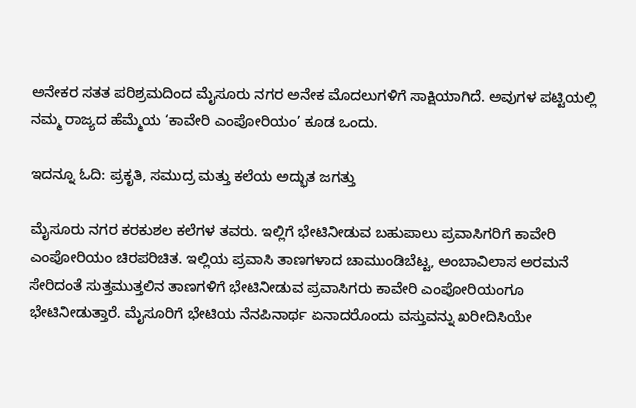ಅನೇಕರ ಸತತ ಪರಿಶ್ರಮದಿಂದ ಮೈಸೂರು ನಗರ ಅನೇಕ ಮೊದಲುಗಳಿಗೆ ಸಾಕ್ಷಿಯಾಗಿದೆ. ಅವುಗಳ ಪಟ್ಟಿಯಲ್ಲಿ ನಮ್ಮ ರಾಜ್ಯದ ಹೆಮ್ಮೆಯ ‘ಕಾವೇರಿ ಎಂಪೋರಿಯಂ’ ಕೂಡ ಒಂದು.

ಇದನ್ನೂ ಓದಿ: ಪ್ರಕೃತಿ, ಸಮುದ್ರ ಮತ್ತು ಕಲೆಯ ಅದ್ಭುತ ಜಗತ್ತು

ಮೈಸೂರು ನಗರ ಕರಕುಶಲ ಕಲೆಗಳ ತವರು. ಇಲ್ಲಿಗೆ ಭೇಟಿನೀಡುವ ಬಹುಪಾಲು ಪ್ರವಾಸಿಗರಿಗೆ ಕಾವೇರಿ ಎಂಪೋರಿಯಂ ಚಿರಪರಿಚಿತ. ಇಲ್ಲಿಯ ಪ್ರವಾಸಿ ತಾಣಗಳಾದ ಚಾಮುಂಡಿಬೆಟ್ಟ, ಅಂಬಾವಿಲಾಸ ಅರಮನೆ ಸೇರಿದಂತೆ ಸುತ್ತಮುತ್ತಲಿನ ತಾಣಗಳಿಗೆ ಭೇಟಿನೀಡುವ ಪ್ರವಾಸಿಗರು ಕಾವೇರಿ ಎಂಪೋರಿಯಂಗೂ ಭೇಟಿನೀಡುತ್ತಾರೆ. ಮೈಸೂರಿಗೆ ಭೇಟಿಯ ನೆನಪಿನಾರ್ಥ ಏನಾದರೊಂದು ವಸ್ತುವನ್ನು ಖರೀದಿಸಿಯೇ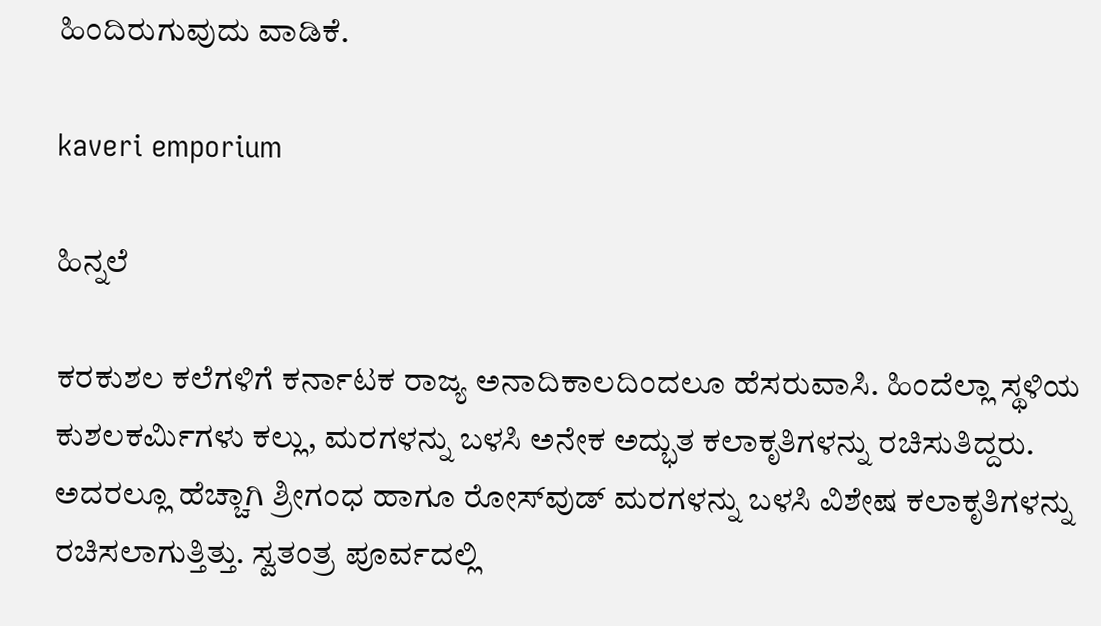ಹಿಂದಿರುಗುವುದು ವಾಡಿಕೆ.

kaveri emporium

ಹಿನ್ನಲೆ

ಕರಕುಶಲ ಕಲೆಗಳಿಗೆ ಕರ್ನಾಟಕ ರಾಜ್ಯ ಅನಾದಿಕಾಲದಿಂದಲೂ ಹೆಸರುವಾಸಿ. ಹಿಂದೆಲ್ಲಾ ಸ್ಥಳಿಯ ಕುಶಲಕರ್ಮಿಗಳು ಕಲ್ಲು, ಮರಗಳನ್ನು ಬಳಸಿ ಅನೇಕ ಅದ್ಭುತ ಕಲಾಕೃತಿಗಳನ್ನು ರಚಿಸುತಿದ್ದರು. ಅದರಲ್ಲೂ ಹೆಚ್ಚಾಗಿ ಶ್ರೀಗಂಧ ಹಾಗೂ ರೋಸ್‌ವುಡ್‌ ಮರಗಳನ್ನು ಬಳಸಿ ವಿಶೇಷ ಕಲಾಕೃತಿಗಳನ್ನು ರಚಿಸಲಾಗುತ್ತಿತ್ತು. ಸ್ವತಂತ್ರ ಪೂರ್ವದಲ್ಲಿ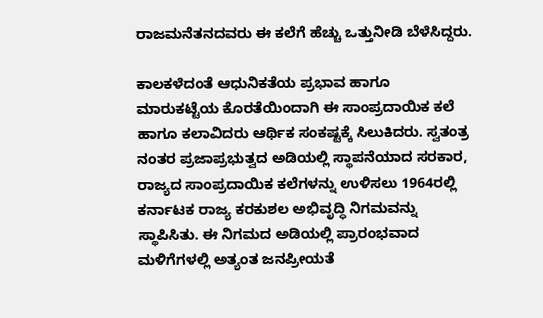ರಾಜಮನೆತನದವರು ಈ ಕಲೆಗೆ ಹೆಚ್ಚು ಒತ್ತುನೀಡಿ ಬೆಳೆಸಿದ್ದರು.

ಕಾಲಕಳೆದಂತೆ ಆಧುನಿಕತೆಯ ಪ್ರಭಾವ ಹಾಗೂ ಮಾರುಕಟ್ಟೆಯ ಕೊರತೆಯಿಂದಾಗಿ ಈ ಸಾಂಪ್ರದಾಯಿಕ ಕಲೆ ಹಾಗೂ ಕಲಾವಿದರು ಆರ್ಥಿಕ ಸಂಕಷ್ಟಕ್ಕೆ ಸಿಲುಕಿದರು. ಸ್ವತಂತ್ರ ನಂತರ ಪ್ರಜಾಪ್ರಭುತ್ವದ ಅಡಿಯಲ್ಲಿ ಸ್ಥಾಪನೆಯಾದ ಸರಕಾರ, ರಾಜ್ಯದ ಸಾಂಪ್ರದಾಯಿಕ ಕಲೆಗಳನ್ನು ಉಳಿಸಲು 1964ರಲ್ಲಿ ಕರ್ನಾಟಕ ರಾಜ್ಯ ಕರಕುಶಲ ಅಭಿವೃದ್ಧಿ ನಿಗಮವನ್ನು ಸ್ಥಾಪಿಸಿತು. ಈ ನಿಗಮದ ಅಡಿಯಲ್ಲಿ ಪ್ರಾರಂಭವಾದ ಮಳಿಗೆಗಳಲ್ಲಿ ಅತ್ಯಂತ ಜನಪ್ರೀಯತೆ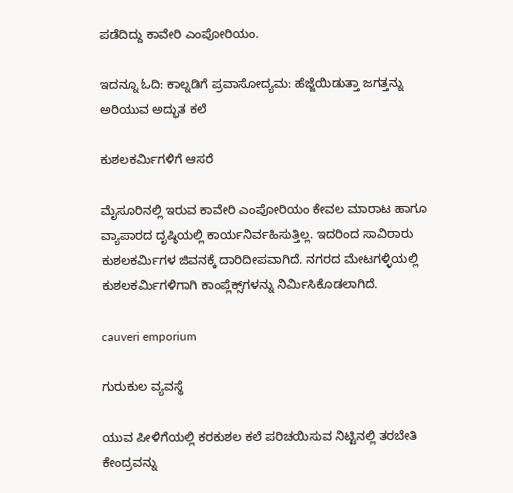ಪಡೆದಿದ್ದು ಕಾವೇರಿ ಎಂಪೋರಿಯಂ.

ಇದನ್ನೂ ಓದಿ: ಕಾಲ್ನಡಿಗೆ ಪ್ರವಾಸೋದ್ಯಮ: ಹೆಜ್ಜೆಯಿಡುತ್ತಾ ಜಗತ್ತನ್ನು ಅರಿಯುವ ಅದ್ಭುತ ಕಲೆ

ಕುಶಲಕರ್ಮಿಗಳಿಗೆ ಆಸರೆ

ಮೈಸೂರಿನಲ್ಲಿ ಇರುವ ಕಾವೇರಿ ಎಂಪೋರಿಯಂ ಕೇವಲ ಮಾರಾಟ ಹಾಗೂ ವ್ಯಾಪಾರದ ದೃಷ್ಠಿಯಲ್ಲಿ ಕಾರ್ಯನಿರ್ವಹಿಸುತ್ತಿಲ್ಲ. ಇದರಿಂದ ಸಾವಿರಾರು ಕುಶಲಕರ್ಮಿಗಳ ಜಿವನಕ್ಕೆ ದಾರಿದೀಪವಾಗಿದೆ. ನಗರದ ಮೇಟಗಳ್ಳಿಯಲ್ಲಿ ಕುಶಲಕರ್ಮಿಗಳಿಗಾಗಿ ಕಾಂಪ್ಲೆಕ್ಸ್‌ಗಳನ್ನು ನಿರ್ಮಿಸಿಕೊಡಲಾಗಿದೆ.

cauveri emporium

ಗುರುಕುಲ ವ್ಯವಸ್ಥೆ

ಯುವ ಪೀಳಿಗೆಯಲ್ಲಿ ಕರಕುಶಲ ಕಲೆ ಪರಿಚಯಿಸುವ ನಿಟ್ಟಿನಲ್ಲಿ ತರಬೇತಿ ಕೇಂದ್ರವನ್ನು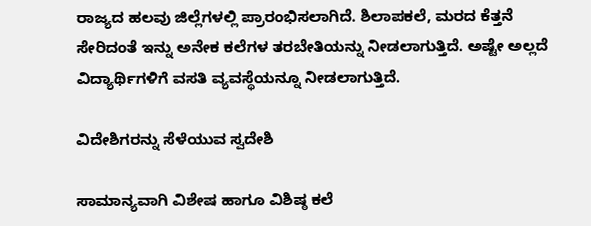ರಾಜ್ಯದ ಹಲವು ಜಿಲ್ಲೆಗಳಲ್ಲಿ ಪ್ರಾರಂಭಿಸಲಾಗಿದೆ. ಶಿಲಾಪಕಲೆ, ಮರದ ಕೆತ್ತನೆ ಸೇರಿದಂತೆ ಇನ್ನು ಅನೇಕ ಕಲೆಗಳ ತರಬೇತಿಯನ್ನು ನೀಡಲಾಗುತ್ತಿದೆ. ಅಷ್ಟೇ ಅಲ್ಲದೆ ವಿದ್ಯಾರ್ಥಿಗಳಿಗೆ ವಸತಿ ವ್ಯವಸ್ಥೆಯನ್ನೂ ನೀಡಲಾಗುತ್ತಿದೆ.

ವಿದೇಶಿಗರನ್ನು ಸೆಳೆಯುವ ಸ್ವದೇಶಿ

ಸಾಮಾನ್ಯವಾಗಿ ವಿಶೇಷ ಹಾಗೂ ವಿಶಿಷ್ಠ ಕಲೆ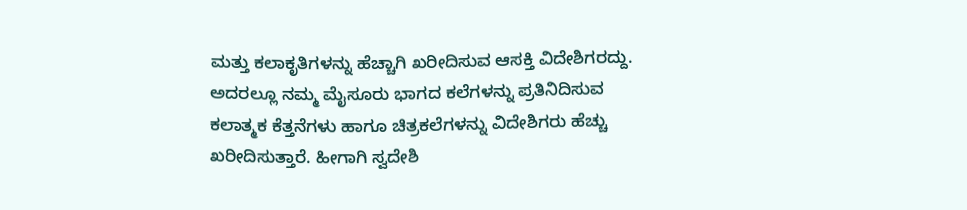ಮತ್ತು ಕಲಾಕೃತಿಗಳನ್ನು ಹೆಚ್ಚಾಗಿ ಖರೀದಿಸುವ ಆಸಕ್ತಿ ವಿದೇಶಿಗರದ್ದು. ಅದರಲ್ಲೂ ನಮ್ಮ ಮೈಸೂರು ಭಾಗದ ಕಲೆಗಳನ್ನು ಪ್ರತಿನಿದಿಸುವ ಕಲಾತ್ಮಕ ಕೆತ್ತನೆಗಳು ಹಾಗೂ ಚಿತ್ರಕಲೆಗಳನ್ನು ವಿದೇಶಿಗರು ಹೆಚ್ಚು ಖರೀದಿಸುತ್ತಾರೆ. ಹೀಗಾಗಿ ಸ್ವದೇಶಿ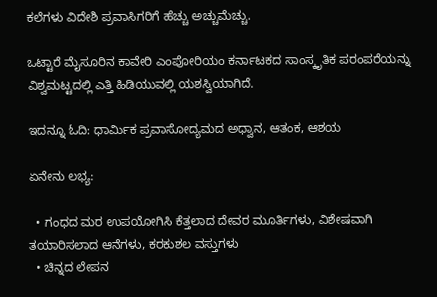ಕಲೆಗಳು ವಿದೇಶಿ ಪ್ರವಾಸಿಗರಿಗೆ ಹೆಚ್ಚು ಅಚ್ಚುಮೆಚ್ಚು.

ಒಟ್ಟಾರೆ ಮೈಸೂರಿನ ಕಾವೇರಿ ಎಂಪೋರಿಯಂ ಕರ್ನಾಟಕದ ಸಾಂಸ್ಕೃತಿಕ ಪರಂಪರೆಯನ್ನು ವಿಶ್ವಮಟ್ಟದಲ್ಲಿ ಎತ್ತಿ ಹಿಡಿಯುವಲ್ಲಿ ಯಶಸ್ವಿಯಾಗಿದೆ.

ಇದನ್ನೂ ಓದಿ: ಧಾರ್ಮಿಕ ಪ್ರವಾಸೋದ್ಯಮದ ಅಧ್ವಾನ, ಆತಂಕ, ಆಶಯ

ಏನೇನು ಲಭ್ಯ:

  • ಗಂಧದ ಮರ ಉಪಯೋಗಿಸಿ ಕೆತ್ತಲಾದ ದೇವರ ಮೂರ್ತಿಗಳು, ವಿಶೇಷವಾಗಿ ತಯಾರಿಸಲಾದ ಆನೆಗಳು, ಕರಕುಶಲ ವಸ್ತುಗಳು
  • ಚಿನ್ನದ ಲೇಪನ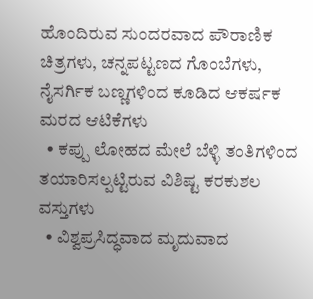ಹೊಂದಿರುವ ಸುಂದರವಾದ ಪೌರಾಣಿಕ ಚಿತ್ರಗಳು, ಚನ್ನಪಟ್ಟಣದ ಗೊಂಬೆಗಳು, ನೈಸರ್ಗಿಕ ಬಣ್ಣಗಳಿಂದ ಕೂಡಿದ ಆಕರ್ಷಕ ಮರದ ಆಟಿಕೆಗಳು
  • ಕಪ್ಪು ಲೋಹದ ಮೇಲೆ ಬೆಳ್ಳಿ ತಂತಿಗಳಿಂದ ತಯಾರಿಸಲ್ಪಟ್ಟಿರುವ ವಿಶಿಷ್ಟ ಕರಕುಶಲ ವಸ್ತುಗಳು
  • ವಿಶ್ವಪ್ರಸಿದ್ಧವಾದ ಮೃದುವಾದ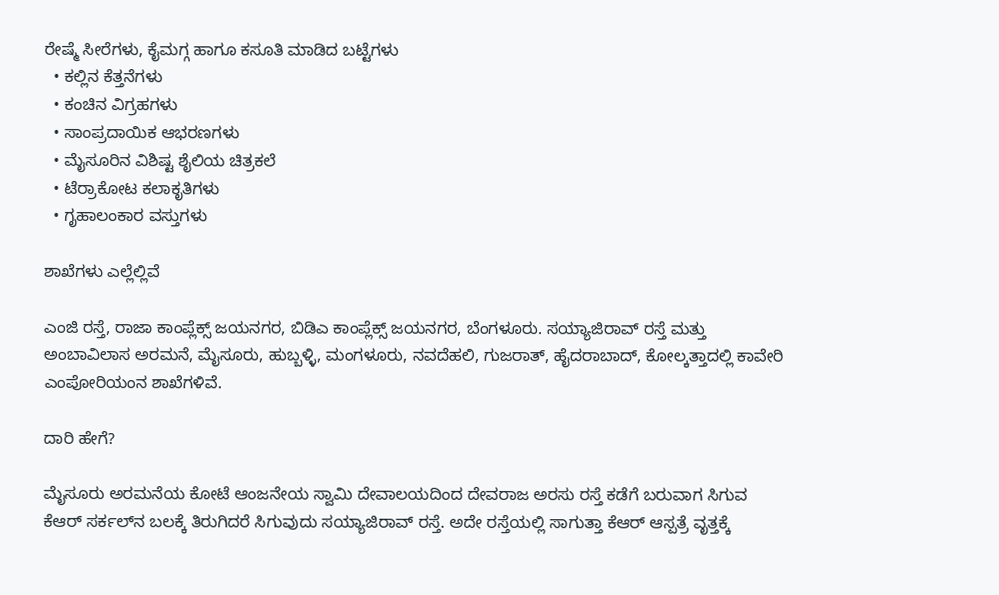ರೇಷ್ಮೆ ಸೀರೆಗಳು, ಕೈಮಗ್ಗ ಹಾಗೂ ಕಸೂತಿ ಮಾಡಿದ ಬಟ್ಟೆಗಳು
  • ಕಲ್ಲಿನ ಕೆತ್ತನೆಗಳು
  • ಕಂಚಿನ ವಿಗ್ರಹಗಳು
  • ಸಾಂಪ್ರದಾಯಿಕ ಆಭರಣಗಳು
  • ಮೈಸೂರಿನ ವಿಶಿಷ್ಟ ಶೈಲಿಯ ಚಿತ್ರಕಲೆ
  • ಟೆರ್ರಾಕೋಟ ಕಲಾಕೃತಿಗಳು
  • ಗೃಹಾಲಂಕಾರ ವಸ್ತುಗಳು

ಶಾಖೆಗಳು ಎಲ್ಲೆಲ್ಲಿವೆ

ಎಂಜಿ ರಸ್ತೆ, ರಾಜಾ ಕಾಂಪ್ಲೆಕ್ಸ್ ಜಯನಗರ, ಬಿಡಿಎ ಕಾಂಪ್ಲೆಕ್ಸ್ ಜಯನಗರ, ಬೆಂಗಳೂರು. ಸಯ್ಯಾಜಿರಾವ್ ರಸ್ತೆ ಮತ್ತು ಅಂಬಾವಿಲಾಸ ಅರಮನೆ, ಮೈಸೂರು, ಹುಬ್ಬಳ್ಳಿ, ಮಂಗಳೂರು, ನವದೆಹಲಿ, ಗುಜರಾತ್, ಹೈದರಾಬಾದ್, ಕೋಲ್ಕತ್ತಾದಲ್ಲಿ ಕಾವೇರಿ ಎಂಪೋರಿಯಂನ ಶಾಖೆಗಳಿವೆ.

ದಾರಿ ಹೇಗೆ?

ಮೈಸೂರು ಅರಮನೆಯ ಕೋಟೆ ಆಂಜನೇಯ ಸ್ವಾಮಿ ದೇವಾಲಯದಿಂದ ದೇವರಾಜ ಅರಸು ರಸ್ತೆ ಕಡೆಗೆ ಬರುವಾಗ ಸಿಗುವ ಕೆಆರ್‌ ಸರ್ಕಲ್‌ನ ಬಲಕ್ಕೆ ತಿರುಗಿದರೆ ಸಿಗುವುದು ಸಯ್ಯಾಜಿರಾವ್ ರಸ್ತೆ. ಅದೇ ರಸ್ತೆಯಲ್ಲಿ ಸಾಗುತ್ತಾ ಕೆಆರ್‌ ಆಸ್ಪತ್ರೆ ವೃತ್ತಕ್ಕೆ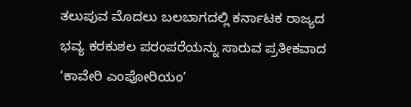ತಲುಪುವ ಮೊದಲು ಬಲಬಾಗದಲ್ಲಿ ಕರ್ನಾಟಕ ರಾಜ್ಯದ ಭವ್ಯ ಕರಕುಶಲ ಪರಂಪರೆಯನ್ನು ಸಾರುವ ಪ್ರತೀಕವಾದ ‘ಕಾವೇರಿ ಎಂಪೋರಿಯಂ’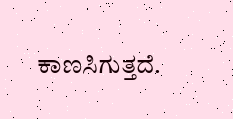ಕಾಣಸಿಗುತ್ತದೆ.